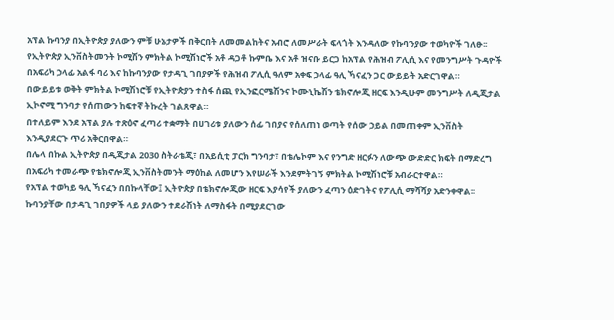አፕል ኩባንያ በኢትዮጵያ ያለውን ምቹ ሁኔታዎች በቅርበት ለመመልከትና አብሮ ለመሥራት ፍላጎት እንዳለው የኩባንያው ተወካዮች ገለፁ፡፡
የኢትዮጵያ ኢንቨስትመንት ኮሚሽን ምክትል ኮሚሽነሮች አቶ ዳጋቶ ኩምቤ እና አቶ ዝናቡ ይርጋ ከአፕል የሕዝብ ፖሊሲ እና የመንግሥት ጉዳዮች በአፍሪካ ኃላፊ አልፋ ባሪ እና ከኩባንያው የታዳጊ ገበያዎች የሕዝብ ፖሊሲ ዓለም አቀፍ ኃላፊ ዓሊ ኻናፈን ጋር ውይይት አድርገዋል።
በውይይቱ ወቅት ምክትል ኮሚሽነሮቹ የኢትዮጵያን ተስፋ ሰጪ የኢንፎርሜሽንና ኮሙኒኬሽን ቴክኖሎጂ ዘርፍ እንዲሁም መንግሥት ለዲጂታል ኢኮኖሚ ግንባታ የሰጠውን ከፍተኛ ትኩረት ገልጸዋል።
በተለይም እንደ አፕል ያሉ ተጽዕኖ ፈጣሪ ተቋማት በሀገሪቱ ያለውን ሰፊ ገበያና የሰለጠነ ወጣት የሰው ኃይል በመጠቀም ኢንቨስት እንዲያደርጉ ጥሪ አቅርበዋል።
በሌላ በኩል ኢትዮጵያ በዲጂታል 2030 ስትራቴጂ፣ በአይሲቲ ፓርክ ግንባታ፣ በቴሌኮም እና የንግድ ዘርፉን ለውጭ ውድድር ክፍት በማድረግ በአፍሪካ ተመራጭ የቴክኖሎጂ ኢንቨስትመንት ማዕከል ለመሆን እየሠራች እንደምትገኝ ምክትል ኮሚሽነሮቹ አብራርተዋል።
የአፕል ተወካይ ዓሊ ኻናፈን በበኩላቸው፤ ኢትዮጵያ በቴክኖሎጂው ዘርፍ እያሳየች ያለውን ፈጣን ዕድገትና የፖሊሲ ማሻሻያ አድንቀዋል፡፡
ኩባንያቸው በታዳጊ ገበያዎች ላይ ያለውን ተደራሽነት ለማስፋት በሚያደርገው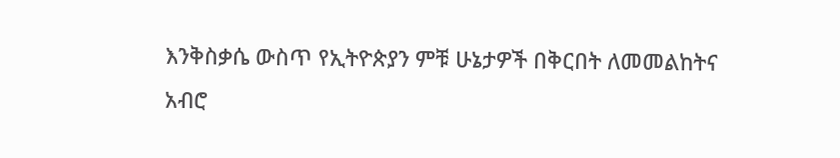እንቅስቃሴ ውስጥ የኢትዮጵያን ምቹ ሁኔታዎች በቅርበት ለመመልከትና አብሮ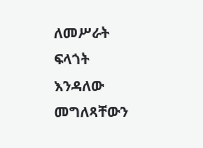ለመሥራት ፍላጎት እንዳለው መግለጻቸውን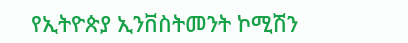የኢትዮጵያ ኢንቨስትመንት ኮሚሽን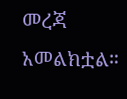መረጃ አመልክቷል።